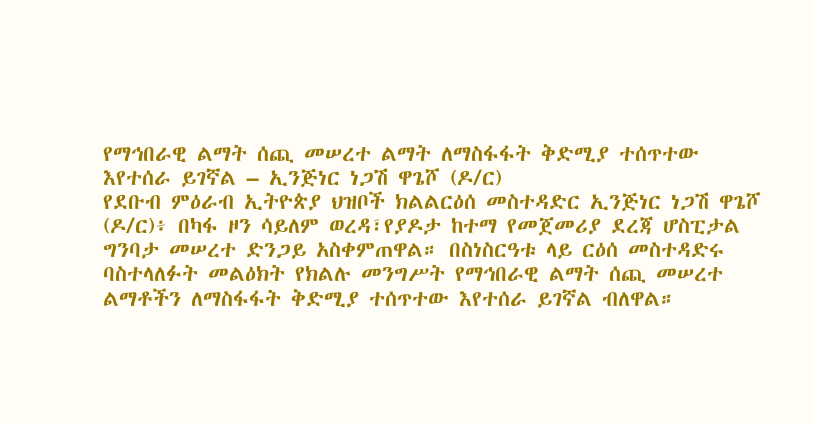የማኅበራዊ ልማት ሰጪ መሠረተ ልማት ለማስፋፋት ቅድሚያ ተሰጥተው እየተሰራ ይገኛል – ኢንጅነር ነጋሽ ዋጌሾ (ዶ/ር)
የደቡብ ምዕራብ ኢትዮጵያ ህዝቦች ክልልርዕሰ መስተዳድር ኢንጅነር ነጋሽ ዋጌሾ (ዶ/ር)፥ በካፋ ዞን ሳይለም ወረዳ፣የያዶታ ከተማ የመጀመሪያ ደረጃ ሆስፒታል ግንባታ መሠረተ ድንጋይ አስቀምጠዋል። በስነስርዓቱ ላይ ርዕሰ መስተዳድሩ ባስተላለፉት መልዕክት የክልሉ መንግሥት የማኅበራዊ ልማት ሰጪ መሠረተ ልማቶችን ለማስፋፋት ቅድሚያ ተሰጥተው እየተሰራ ይገኛል ብለዋል።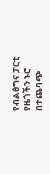የብልፅግና ፓርቲ የዜጎችን ኑሮ በተጨባጭ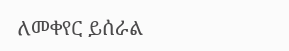ለመቀየር ይሰራል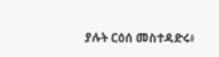ያሉት ርዕሰ መስተዳድሩ፥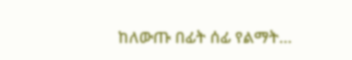ከለውጡ በፊት ሰፊ የልማት…